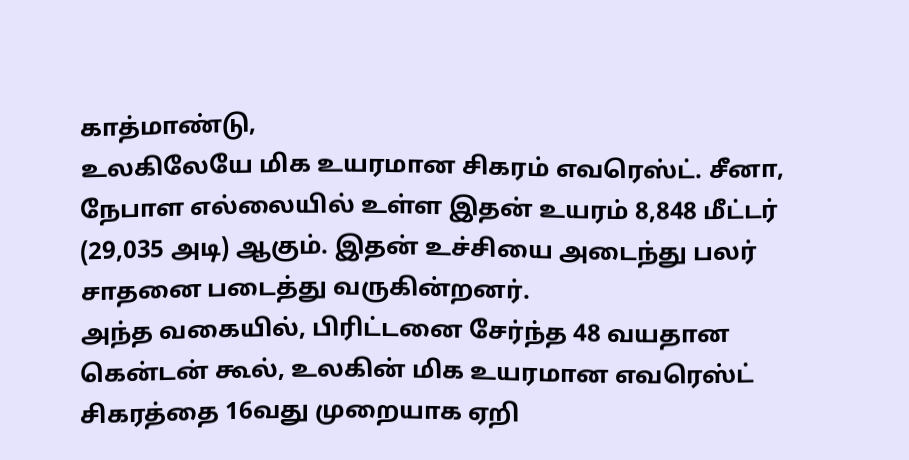காத்மாண்டு,
உலகிலேயே மிக உயரமான சிகரம் எவரெஸ்ட். சீனா, நேபாள எல்லையில் உள்ள இதன் உயரம் 8,848 மீட்டர் (29,035 அடி) ஆகும். இதன் உச்சியை அடைந்து பலர் சாதனை படைத்து வருகின்றனர்.
அந்த வகையில், பிரிட்டனை சேர்ந்த 48 வயதான கென்டன் கூல், உலகின் மிக உயரமான எவரெஸ்ட் சிகரத்தை 16வது முறையாக ஏறி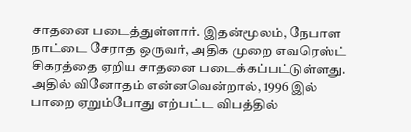சாதனை படைத்துள்ளார். இதன்மூலம், நேபாள நாட்டை சேராத ஒருவர், அதிக முறை எவரெஸ்ட் சிகரத்தை ஏறிய சாதனை படைக்கப்பட்டுள்ளது.
அதில் வினோதம் என்னவென்றால், 1996 இல் பாறை ஏறும்போது எற்பட்ட விபத்தில்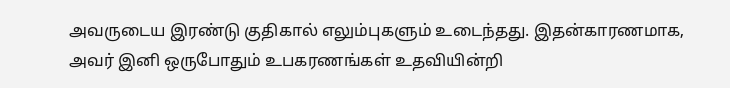அவருடைய இரண்டு குதிகால் எலும்புகளும் உடைந்தது. இதன்காரணமாக, அவர் இனி ஒருபோதும் உபகரணங்கள் உதவியின்றி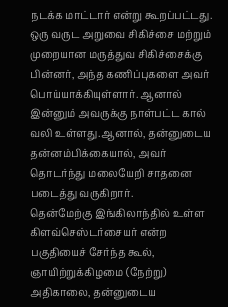நடக்க மாட்டார் என்று கூறப்பட்டது.
ஒரு வருட அறுவை சிகிச்சை மற்றும் முறையான மருத்துவ சிகிச்சைக்கு பின்னர், அந்த கணிப்புகளை அவர் பொய்யாக்கியுள்ளார். ஆனால் இன்னும் அவருக்கு நாள்பட்ட கால் வலி உள்ளது.ஆனால், தன்னுடைய தன்னம்பிக்கையால், அவர் தொடர்ந்து மலையேறி சாதனை படைத்து வருகிறார்.
தென்மேற்கு இங்கிலாந்தில் உள்ள கிளவ்செஸ்டர்சையர் என்ற பகுதியைச் சேர்ந்த கூல், ஞாயிற்றுக்கிழமை (நேற்று) அதிகாலை, தன்னுடைய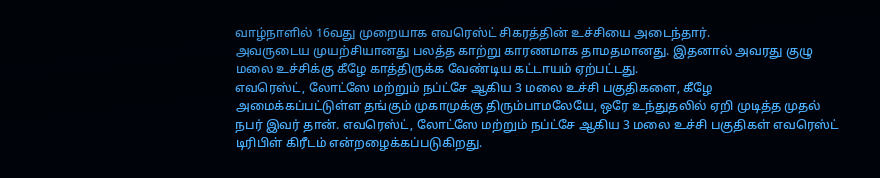வாழ்நாளில் 16வது முறையாக எவரெஸ்ட் சிகரத்தின் உச்சியை அடைந்தார்.
அவருடைய முயற்சியானது பலத்த காற்று காரணமாக தாமதமானது. இதனால் அவரது குழு மலை உச்சிக்கு கீழே காத்திருக்க வேண்டிய கட்டாயம் ஏற்பட்டது.
எவரெஸ்ட், லோட்ஸே மற்றும் நப்ட்சே ஆகிய 3 மலை உச்சி பகுதிகளை, கீழே அமைக்கப்பட்டுள்ள தங்கும் முகாமுக்கு திரும்பாமலேயே, ஒரே உந்துதலில் ஏறி முடித்த முதல் நபர் இவர் தான். எவரெஸ்ட், லோட்ஸே மற்றும் நப்ட்சே ஆகிய 3 மலை உச்சி பகுதிகள் எவரெஸ்ட் டிரிபிள் கிரீடம் என்றழைக்கப்படுகிறது.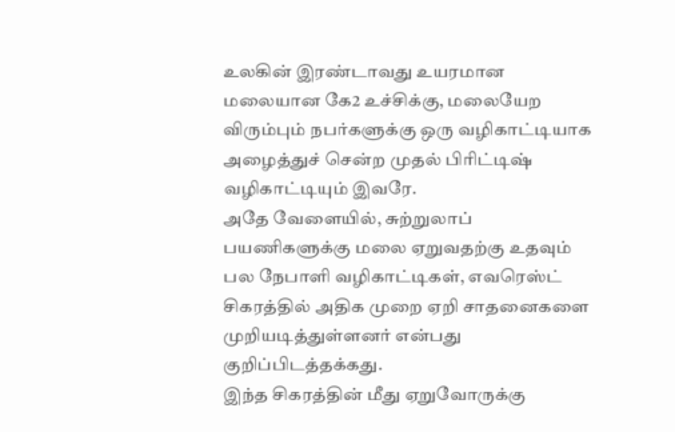உலகின் இரண்டாவது உயரமான மலையான கே2 உச்சிக்கு, மலையேற விரும்பும் நபர்களுக்கு ஒரு வழிகாட்டியாக அழைத்துச் சென்ற முதல் பிரிட்டிஷ் வழிகாட்டியும் இவரே.
அதே வேளையில், சுற்றுலாப் பயணிகளுக்கு மலை ஏறுவதற்கு உதவும் பல நேபாளி வழிகாட்டிகள், எவரெஸ்ட் சிகரத்தில் அதிக முறை ஏறி சாதனைகளை முறியடித்துள்ளனர் என்பது குறிப்பிடத்தக்கது.
இந்த சிகரத்தின் மீது ஏறுவோருக்கு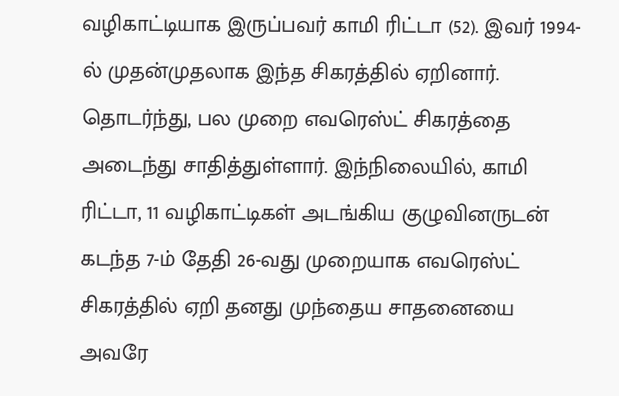வழிகாட்டியாக இருப்பவர் காமி ரிட்டா (52). இவர் 1994-ல் முதன்முதலாக இந்த சிகரத்தில் ஏறினார். தொடர்ந்து, பல முறை எவரெஸ்ட் சிகரத்தை அடைந்து சாதித்துள்ளார். இந்நிலையில், காமி ரிட்டா, 11 வழிகாட்டிகள் அடங்கிய குழுவினருடன் கடந்த 7-ம் தேதி 26-வது முறையாக எவரெஸ்ட் சிகரத்தில் ஏறி தனது முந்தைய சாதனையை அவரே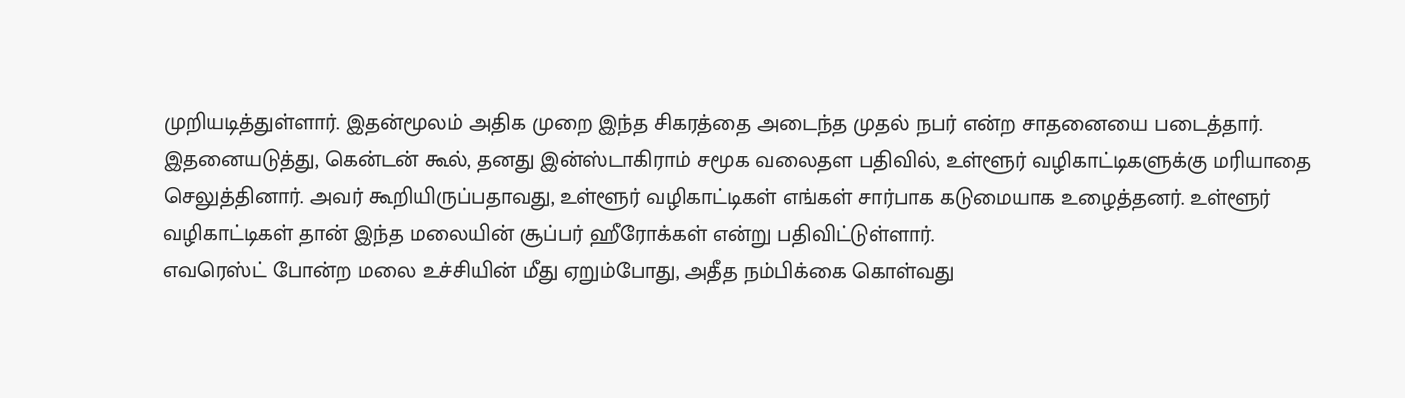முறியடித்துள்ளார். இதன்மூலம் அதிக முறை இந்த சிகரத்தை அடைந்த முதல் நபர் என்ற சாதனையை படைத்தார்.
இதனையடுத்து, கென்டன் கூல், தனது இன்ஸ்டாகிராம் சமூக வலைதள பதிவில், உள்ளூர் வழிகாட்டிகளுக்கு மரியாதை செலுத்தினார். அவர் கூறியிருப்பதாவது, உள்ளூர் வழிகாட்டிகள் எங்கள் சார்பாக கடுமையாக உழைத்தனர். உள்ளூர் வழிகாட்டிகள் தான் இந்த மலையின் சூப்பர் ஹீரோக்கள் என்று பதிவிட்டுள்ளார்.
எவரெஸ்ட் போன்ற மலை உச்சியின் மீது ஏறும்போது, அதீத நம்பிக்கை கொள்வது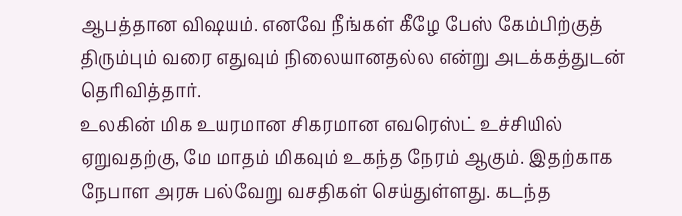ஆபத்தான விஷயம். எனவே நீங்கள் கீழே பேஸ் கேம்பிற்குத் திரும்பும் வரை எதுவும் நிலையானதல்ல என்று அடக்கத்துடன் தெரிவித்தார்.
உலகின் மிக உயரமான சிகரமான எவரெஸ்ட் உச்சியில் ஏறுவதற்கு, மே மாதம் மிகவும் உகந்த நேரம் ஆகும். இதற்காக நேபாள அரசு பல்வேறு வசதிகள் செய்துள்ளது. கடந்த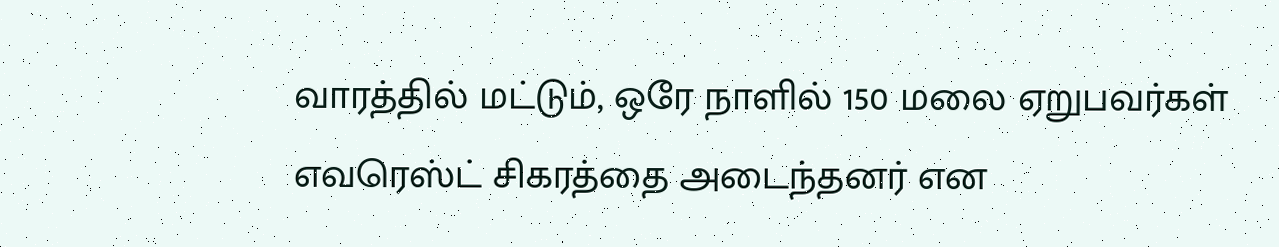வாரத்தில் மட்டும், ஒரே நாளில் 150 மலை ஏறுபவர்கள் எவரெஸ்ட் சிகரத்தை அடைந்தனர் என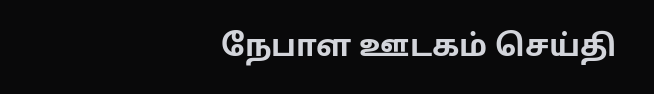நேபாள ஊடகம் செய்தி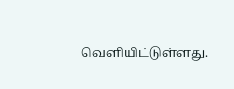வெளியிட்டுள்ளது.